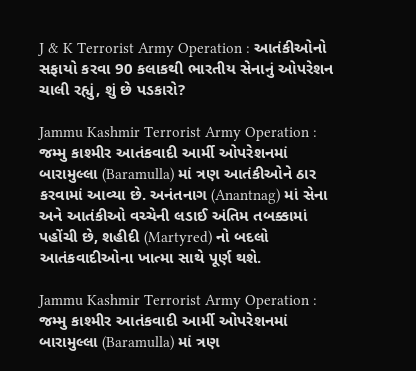J & K Terrorist Army Operation : આતંકીઓનો સફાયો કરવા 90 કલાકથી ભારતીય સેનાનું ઓપરેશન ચાલી રહ્યું, શું છે પડકારો?

Jammu Kashmir Terrorist Army Operation : જમ્મુ કાશ્મીર આતંકવાદી આર્મી ઓપરેશનમાં બારામુલ્લા (Baramulla) માં ત્રણ આતંકીઓને ઠાર કરવામાં આવ્યા છે. અનંતનાગ (Anantnag) માં સેના અને આતંકીઓ વચ્ચેની લડાઈ અંતિમ તબક્કામાં પહોંચી છે, શહીદી (Martyred) નો બદલો આતંકવાદીઓના ખાત્મા સાથે પૂર્ણ થશે.

Jammu Kashmir Terrorist Army Operation : જમ્મુ કાશ્મીર આતંકવાદી આર્મી ઓપરેશનમાં બારામુલ્લા (Baramulla) માં ત્રણ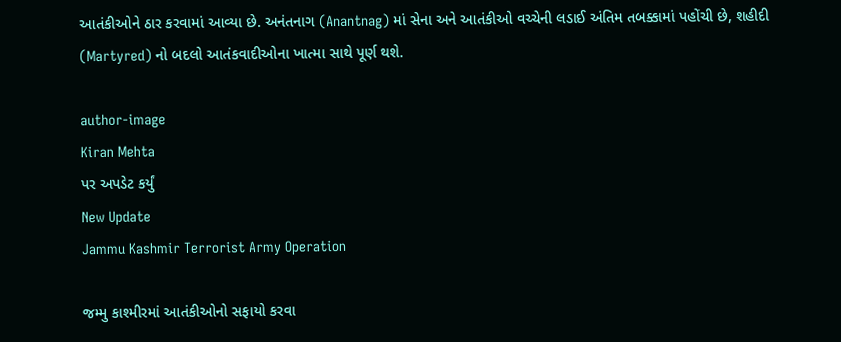આતંકીઓને ઠાર કરવામાં આવ્યા છે. અનંતનાગ (Anantnag) માં સેના અને આતંકીઓ વચ્ચેની લડાઈ અંતિમ તબક્કામાં પહોંચી છે, શહીદી (Martyred) નો બદલો આતંકવાદીઓના ખાત્મા સાથે પૂર્ણ થશે.

author-image
Kiran Mehta
પર અપડેટ કર્યું
New Update
Jammu Kashmir Terrorist Army Operation

જમ્મુ કાશ્મીરમાં આતંકીઓનો સફાયો કરવા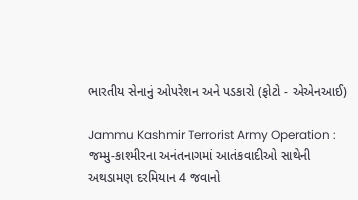ભારતીય સેનાનું ઓપરેશન અને પડકારો (ફોટો - એએનઆઈ)

Jammu Kashmir Terrorist Army Operation : જમ્મુ-કાશ્મીરના અનંતનાગમાં આતંકવાદીઓ સાથેની અથડામણ દરમિયાન 4 જવાનો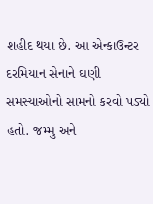શહીદ થયા છે. આ એન્કાઉન્ટર દરમિયાન સેનાને ઘણી સમસ્યાઓનો સામનો કરવો પડ્યો હતો. જમ્મુ અને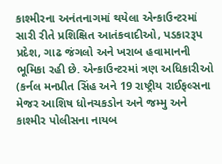કાશ્મીરના અનંતનાગમાં થયેલા એન્કાઉન્ટરમાં સારી રીતે પ્રશિક્ષિત આતંકવાદીઓ, પડકારરૂપ પ્રદેશ, ગાઢ જંગલો અને ખરાબ હવામાનની ભૂમિકા રહી છે. એન્કાઉન્ટરમાં ત્રણ અધિકારીઓ (કર્નલ મનપ્રીત સિંહ અને 19 રાષ્ટ્રીય રાઈફલ્સના મેજર આશિષ ધોનચકડોન અને જમ્મુ અને કાશ્મીર પોલીસના નાયબ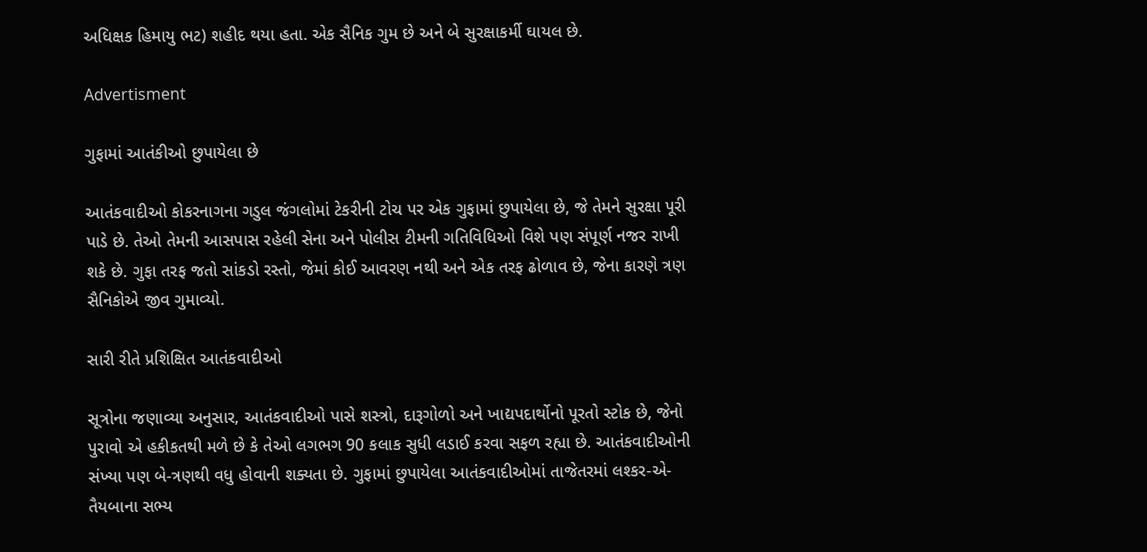અધિક્ષક હિમાયુ ભટ) શહીદ થયા હતા. એક સૈનિક ગુમ છે અને બે સુરક્ષાકર્મી ઘાયલ છે.

Advertisment

ગુફામાં આતંકીઓ છુપાયેલા છે

આતંકવાદીઓ કોકરનાગના ગડુલ જંગલોમાં ટેકરીની ટોચ પર એક ગુફામાં છુપાયેલા છે, જે તેમને સુરક્ષા પૂરી પાડે છે. તેઓ તેમની આસપાસ રહેલી સેના અને પોલીસ ટીમની ગતિવિધિઓ વિશે પણ સંપૂર્ણ નજર રાખી શકે છે. ગુફા તરફ જતો સાંકડો રસ્તો, જેમાં કોઈ આવરણ નથી અને એક તરફ ઢોળાવ છે, જેના કારણે ત્રણ સૈનિકોએ જીવ ગુમાવ્યો.

સારી રીતે પ્રશિક્ષિત આતંકવાદીઓ

સૂત્રોના જણાવ્યા અનુસાર, આતંકવાદીઓ પાસે શસ્ત્રો, દારૂગોળો અને ખાદ્યપદાર્થોનો પૂરતો સ્ટોક છે, જેનો પુરાવો એ હકીકતથી મળે છે કે તેઓ લગભગ 90 કલાક સુધી લડાઈ કરવા સફળ રહ્યા છે. આતંકવાદીઓની સંખ્યા પણ બે-ત્રણથી વધુ હોવાની શક્યતા છે. ગુફામાં છુપાયેલા આતંકવાદીઓમાં તાજેતરમાં લશ્કર-એ-તૈયબાના સભ્ય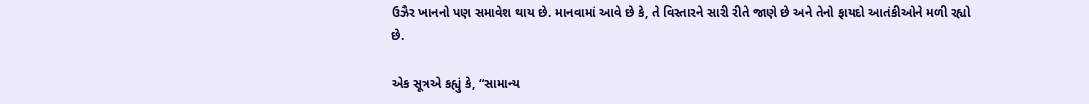ઉઝૈર ખાનનો પણ સમાવેશ થાય છે. માનવામાં આવે છે કે, તે વિસ્તારને સારી રીતે જાણે છે અને તેનો ફાયદો આતંકીઓને મળી રહ્યો છે.

એક સૂત્રએ કહ્યું કે, “સામાન્ય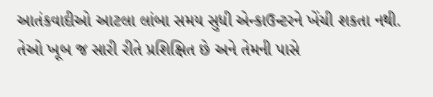આતંકવાદીઓ આટલા લાંબા સમય સુધી એન્કાઉન્ટરને ખેંચી શકતા નથી. તેઓ ખૂબ જ સારી રીતે પ્રશિક્ષિત છે અને તેમની પાસે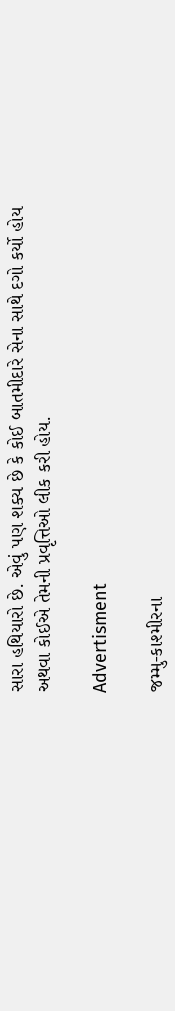સારા હથિયારો છે. એવું પણ શક્ય છે કે કોઈ બાતમીદારે સેના સાથે દગો કર્યો હોય અથવા કોઈએ તેમની પ્રવૃત્તિઓ લીક કરી હોય.

Advertisment

જમ્મુ-કાશ્મીરના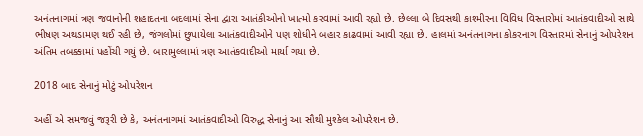અનંતનાગમાં ત્રણ જવાનોની શહાદતના બદલામાં સેના દ્વારા આતંકીઓનો ખાત્મો કરવામાં આવી રહ્યો છે. છેલ્લા બે દિવસથી કાશ્મીરના વિવિધ વિસ્તારોમાં આતંકવાદીઓ સાથે ભીષણ અથડામણ થઈ રહી છે, જંગલોમાં છુપાયેલા આતંકવાદીઓને પણ શોધીને બહાર કાઢવામાં આવી રહ્યા છે. હાલમાં અનંતનાગના કોકરનાગ વિસ્તારમાં સેનાનું ઓપરેશન અંતિમ તબક્કામાં પહોંચી ગયું છે. બારામુલ્લામાં ત્રણ આતંકવાદીઓ માર્યા ગયા છે.

2018 બાદ સેનાનું મોટું ઓપરેશન

અહીં એ સમજવું જરૂરી છે કે, અનંતનાગમાં આતંકવાદીઓ વિરુદ્ધ સેનાનું આ સૌથી મુશ્કેલ ઓપરેશન છે.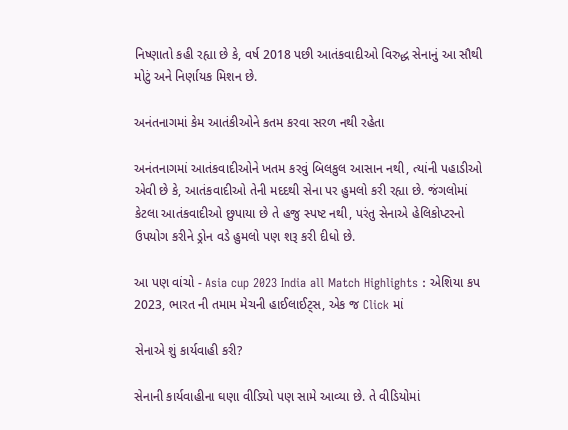નિષ્ણાતો કહી રહ્યા છે કે, વર્ષ 2018 પછી આતંકવાદીઓ વિરુદ્ધ સેનાનું આ સૌથી મોટું અને નિર્ણાયક મિશન છે.

અનંતનાગમાં કેમ આતંકીઓને કતમ કરવા સરળ નથી રહેતા

અનંતનાગમાં આતંકવાદીઓને ખતમ કરવું બિલકુલ આસાન નથી, ત્યાંની પહાડીઓ એવી છે કે, આતંકવાદીઓ તેની મદદથી સેના પર હુમલો કરી રહ્યા છે. જંગલોમાં કેટલા આતંકવાદીઓ છુપાયા છે તે હજુ સ્પષ્ટ નથી, પરંતુ સેનાએ હેલિકોપ્ટરનો ઉપયોગ કરીને ડ્રોન વડે હુમલો પણ શરૂ કરી દીધો છે.

આ પણ વાંચો - Asia cup 2023 India all Match Highlights : એશિયા કપ 2023, ભારત ની તમામ મેચની હાઈલાઈટ્સ, એક જ Click માં

સેનાએ શું કાર્યવાહી કરી?

સેનાની કાર્યવાહીના ઘણા વીડિયો પણ સામે આવ્યા છે. તે વીડિયોમાં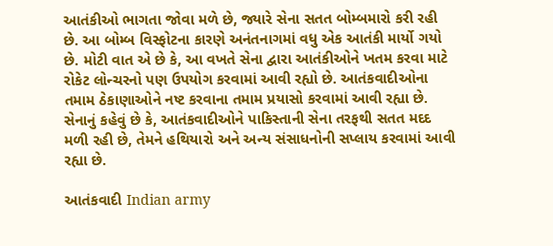આતંકીઓ ભાગતા જોવા મળે છે, જ્યારે સેના સતત બોમ્બમારો કરી રહી છે. આ બોમ્બ વિસ્ફોટના કારણે અનંતનાગમાં વધુ એક આતંકી માર્યો ગયો છે. મોટી વાત એ છે કે, આ વખતે સેના દ્વારા આતંકીઓને ખતમ કરવા માટે રોકેટ લોન્ચરનો પણ ઉપયોગ કરવામાં આવી રહ્યો છે. આતંકવાદીઓના તમામ ઠેકાણાઓને નષ્ટ કરવાના તમામ પ્રયાસો કરવામાં આવી રહ્યા છે. સેનાનું કહેવું છે કે, આતંકવાદીઓને પાકિસ્તાની સેના તરફથી સતત મદદ મળી રહી છે, તેમને હથિયારો અને અન્ય સંસાધનોની સપ્લાય કરવામાં આવી રહ્યા છે.

આતંકવાદી Indian army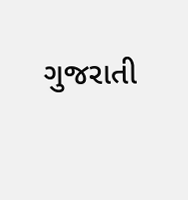ગુજરાતી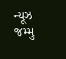ન્યૂઝ જમ્મુ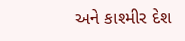અને કાશ્મીર દેશ